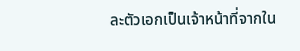ละตัวเอกเป็นเจ้าหน้าที่จากใน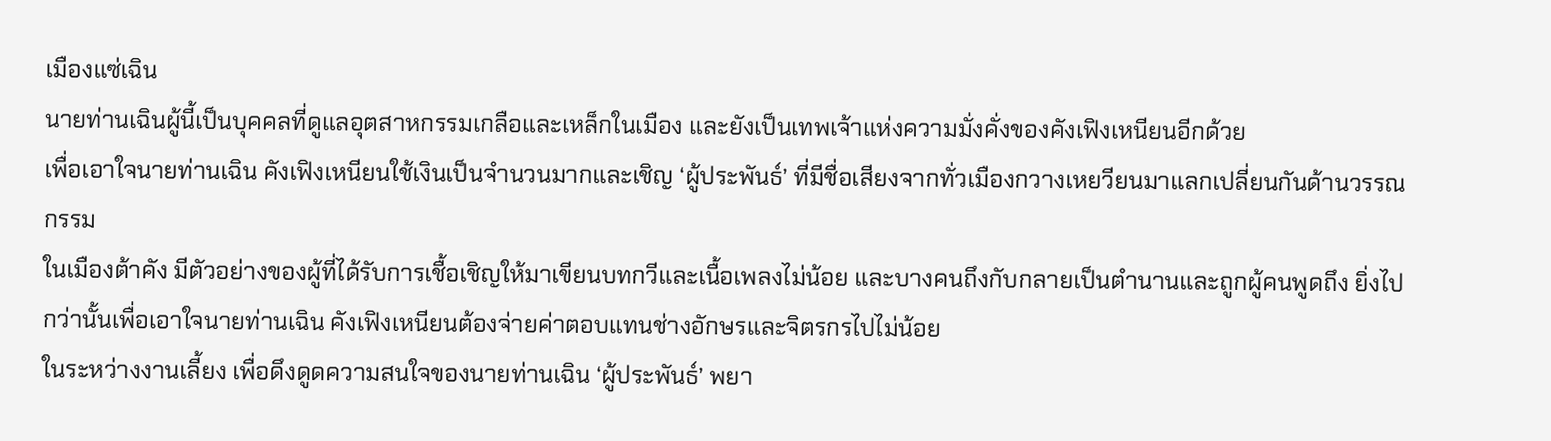เมืองแซ่เฉิน
นายท่านเฉินผู้นี้เป็นบุคคลที่ดูแลอุตสาหกรรมเกลือและเหล็กในเมือง และยังเป็นเทพเจ้าแห่งความมั่งคั่งของคังเฟิงเหนียนอีกด้วย
เพื่อเอาใจนายท่านเฉิน คังเฟิงเหนียนใช้เงินเป็นจำนวนมากและเชิญ ‘ผู้ประพันธ์’ ที่มีชื่อเสียงจากทั่วเมืองกวางเหยวียนมาแลกเปลี่ยนกันด้านวรรณกรรม
ในเมืองต้าคัง มีตัวอย่างของผู้ที่ได้รับการเชื้อเชิญให้มาเขียนบทกวีและเนื้อเพลงไม่น้อย และบางคนถึงกับกลายเป็นตำนานและถูกผู้คนพูดถึง ยิ่งไปกว่านั้นเพื่อเอาใจนายท่านเฉิน คังเฟิงเหนียนต้องจ่ายค่าตอบแทนช่างอักษรและจิตรกรไปไม่น้อย
ในระหว่างงานเลี้ยง เพื่อดึงดูดความสนใจของนายท่านเฉิน ‘ผู้ประพันธ์’ พยา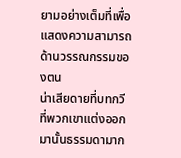ยามอย่างเต็มที่เพื่อแสดงความสามารถด้านวรรณกรรมของตน
น่าเสียดายที่บทกวีที่พวกเขาแต่งออกมานั้นธรรมดามาก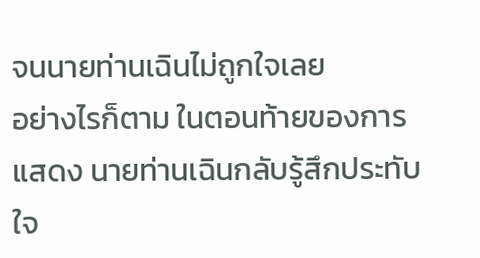จนนายท่านเฉินไม่ถูกใจเลย
อย่างไรก็ตาม ในตอนท้ายของการแสดง นายท่านเฉินกลับรู้สึกประทับใจ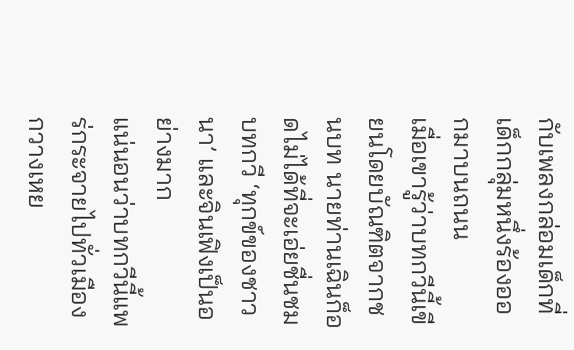กับเพลงกล่อมเด็กที่เด็กกลุ่มหนึ่งร้องออกมาบนถนน
เมื่อเขารู้ว่าบทกวีนี้เขียนโดยบัณฑิตจากชนบท นายท่านเฉินก็อดไม่ได้ที่จะเอ่ยชื่นชมบทกวี ‘ทุกข์ของชาวนา’ และจินเฟิงเป็นอย่างมาก
แน่นอนว่าบทกวีนี้แพร่กระจายไปทั่วเมืองกวางเหย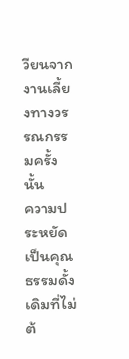วียนจากงานเลี้ยงทางวรรณกรรมครั้งนั้น
ความประหยัดเป็นคุณธรรมดั้งเดิมที่ไม่ต้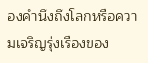องคำนึงถึงโลกหรือความเจริญรุ่งเรืองของ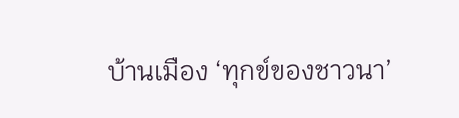บ้านเมือง ‘ทุกข์ของชาวนา’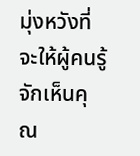มุ่งหวังที่จะให้ผู้คนรู้จักเห็นคุณ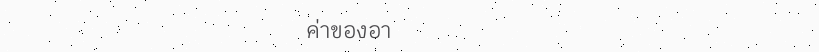ค่าของอา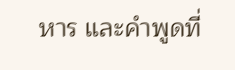หาร และคำพูดที่